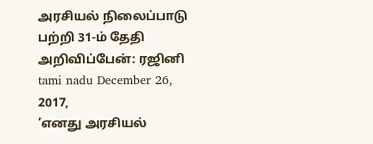அரசியல் நிலைப்பாடு பற்றி 31-ம் தேதி அறிவிப்பேன்: ரஜினி
tami nadu December 26, 2017,
’எனது அரசியல்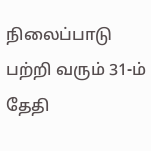நிலைப்பாடு பற்றி வரும் 31-ம் தேதி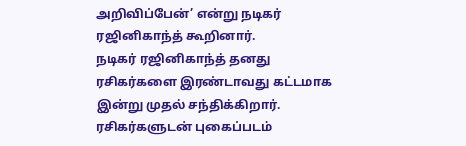அறிவிப்பேன்’ என்று நடிகர் ரஜினிகாந்த் கூறினார்.
நடிகர் ரஜினிகாந்த் தனது ரசிகர்களை இரண்டாவது கட்டமாக இன்று முதல் சந்திக்கிறார். ரசிகர்களுடன் புகைப்படம்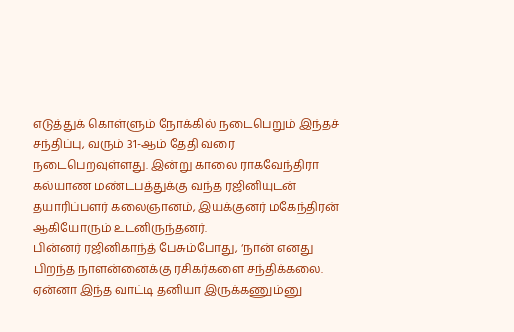எடுத்துக் கொள்ளும் நோக்கில் நடைபெறும் இந்தச் சந்திப்பு, வரும் 31-ஆம் தேதி வரை நடைபெறவுள்ளது. இன்று காலை ராகவேந்திரா கல்யாண மண்டபத்துக்கு வந்த ரஜினியுடன் தயாரிப்பளர் கலைஞானம், இயக்குனர் மகேந்திரன் ஆகியோரும் உடனிருந்தனர்.
பின்னர் ரஜினிகாந்த் பேசும்போது, ‘நான் எனது பிறந்த நாளன்னைக்கு ரசிகர்களை சந்திக்கலை. ஏன்னா இந்த வாட்டி தனியா இருக்கணும்னு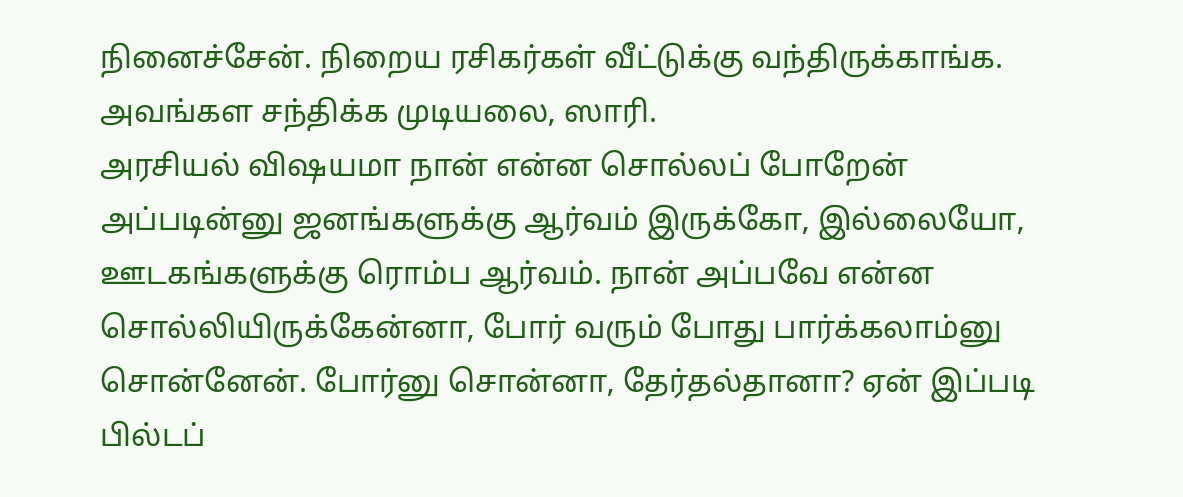நினைச்சேன். நிறைய ரசிகர்கள் வீட்டுக்கு வந்திருக்காங்க. அவங்கள சந்திக்க முடியலை, ஸாரி.
அரசியல் விஷயமா நான் என்ன சொல்லப் போறேன் அப்படின்னு ஜனங்களுக்கு ஆர்வம் இருக்கோ, இல்லையோ, ஊடகங்களுக்கு ரொம்ப ஆர்வம். நான் அப்பவே என்ன சொல்லியிருக்கேன்னா, போர் வரும் போது பார்க்கலாம்னு சொன்னேன். போர்னு சொன்னா, தேர்தல்தானா? ஏன் இப்படி பில்டப்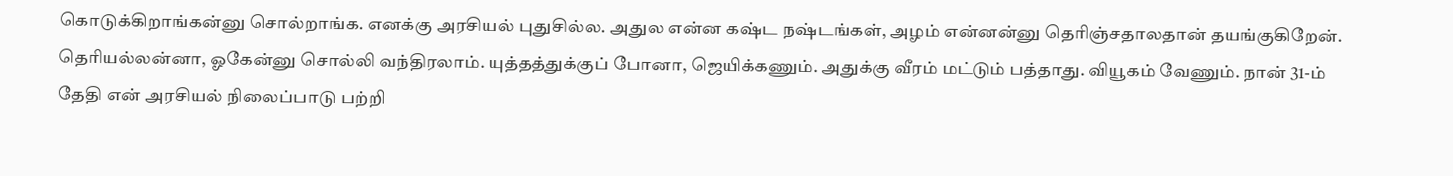கொடுக்கிறாங்கன்னு சொல்றாங்க. எனக்கு அரசியல் புதுசில்ல. அதுல என்ன கஷ்ட நஷ்டங்கள், அழம் என்னன்னு தெரிஞ்சதாலதான் தயங்குகிறேன். தெரியல்லன்னா, ஓகேன்னு சொல்லி வந்திரலாம். யுத்தத்துக்குப் போனா, ஜெயிக்கணும். அதுக்கு வீரம் மட்டும் பத்தாது. வியூகம் வேணும். நான் 31-ம் தேதி என் அரசியல் நிலைப்பாடு பற்றி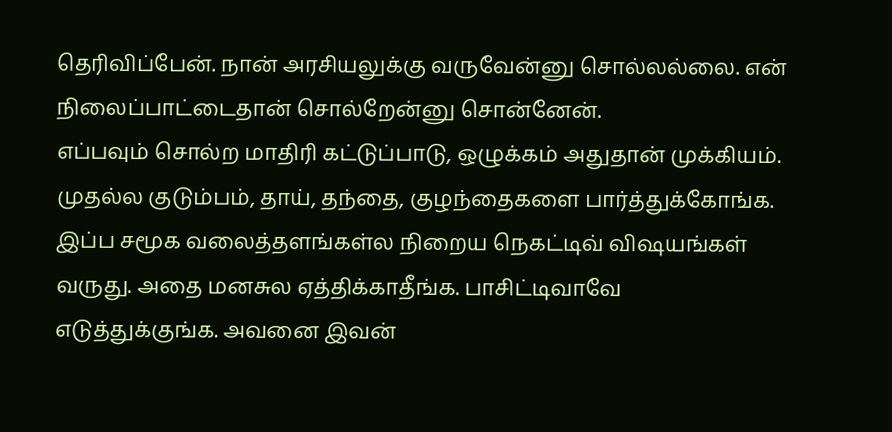தெரிவிப்பேன். நான் அரசியலுக்கு வருவேன்னு சொல்லல்லை. என் நிலைப்பாட்டைதான் சொல்றேன்னு சொன்னேன்.
எப்பவும் சொல்ற மாதிரி கட்டுப்பாடு, ஒழுக்கம் அதுதான் முக்கியம். முதல்ல குடும்பம், தாய், தந்தை, குழந்தைகளை பார்த்துக்கோங்க. இப்ப சமூக வலைத்தளங்கள்ல நிறைய நெகட்டிவ் விஷயங்கள் வருது. அதை மனசுல ஏத்திக்காதீங்க. பாசிட்டிவாவே எடுத்துக்குங்க. அவனை இவன்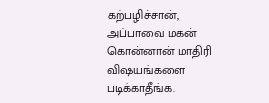கற்பழிச்சான், அப்பாவை மகன் கொன்னான் மாதிரி விஷயங்களை படிக்காதீங்க.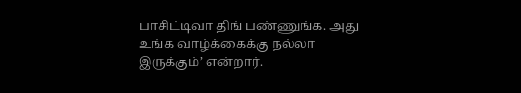பாசிட்டிவா திங் பண்ணுங்க. அது உங்க வாழ்க்கைக்கு நல்லா இருக்கும்’ என்றார்.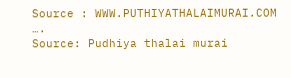Source : WWW.PUTHIYATHALAIMURAI.COM
….
Source: Pudhiya thalai murai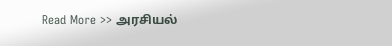Read More >> அரசியல்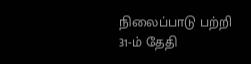நிலைப்பாடு பற்றி 31-ம் தேதி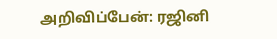அறிவிப்பேன்: ரஜினி